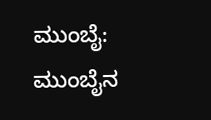ಮುಂಬೈ: ಮುಂಬೈನ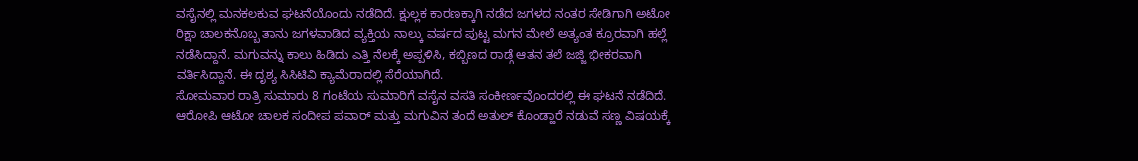ವಸೈನಲ್ಲಿ ಮನಕಲಕುವ ಘಟನೆಯೊಂದು ನಡೆದಿದೆ. ಕ್ಷುಲ್ಲಕ ಕಾರಣಕ್ಕಾಗಿ ನಡೆದ ಜಗಳದ ನಂತರ ಸೇಡಿಗಾಗಿ ಅಟೋ ರಿಕ್ಷಾ ಚಾಲಕನೊಬ್ಬ ತಾನು ಜಗಳವಾಡಿದ ವ್ಯಕ್ತಿಯ ನಾಲ್ಕು ವರ್ಷದ ಪುಟ್ಟ ಮಗನ ಮೇಲೆ ಅತ್ಯಂತ ಕ್ರೂರವಾಗಿ ಹಲ್ಲೆ ನಡೆಸಿದ್ದಾನೆ. ಮಗುವನ್ನು ಕಾಲು ಹಿಡಿದು ಎತ್ತಿ ನೆಲಕ್ಕೆ ಅಪ್ಪಳಿಸಿ, ಕಬ್ಬಿಣದ ರಾಡ್ಗೆ ಆತನ ತಲೆ ಜಜ್ಜಿ ಭೀಕರವಾಗಿ ವರ್ತಿಸಿದ್ದಾನೆ. ಈ ದೃಶ್ಯ ಸಿಸಿಟಿವಿ ಕ್ಯಾಮೆರಾದಲ್ಲಿ ಸೆರೆಯಾಗಿದೆ.
ಸೋಮವಾರ ರಾತ್ರಿ ಸುಮಾರು 8 ಗಂಟೆಯ ಸುಮಾರಿಗೆ ವಸೈನ ವಸತಿ ಸಂಕೀರ್ಣವೊಂದರಲ್ಲಿ ಈ ಘಟನೆ ನಡೆದಿದೆ. ಆರೋಪಿ ಆಟೋ ಚಾಲಕ ಸಂದೀಪ ಪವಾರ್ ಮತ್ತು ಮಗುವಿನ ತಂದೆ ಅತುಲ್ ಕೊಂಡ್ಹಾರೆ ನಡುವೆ ಸಣ್ಣ ವಿಷಯಕ್ಕೆ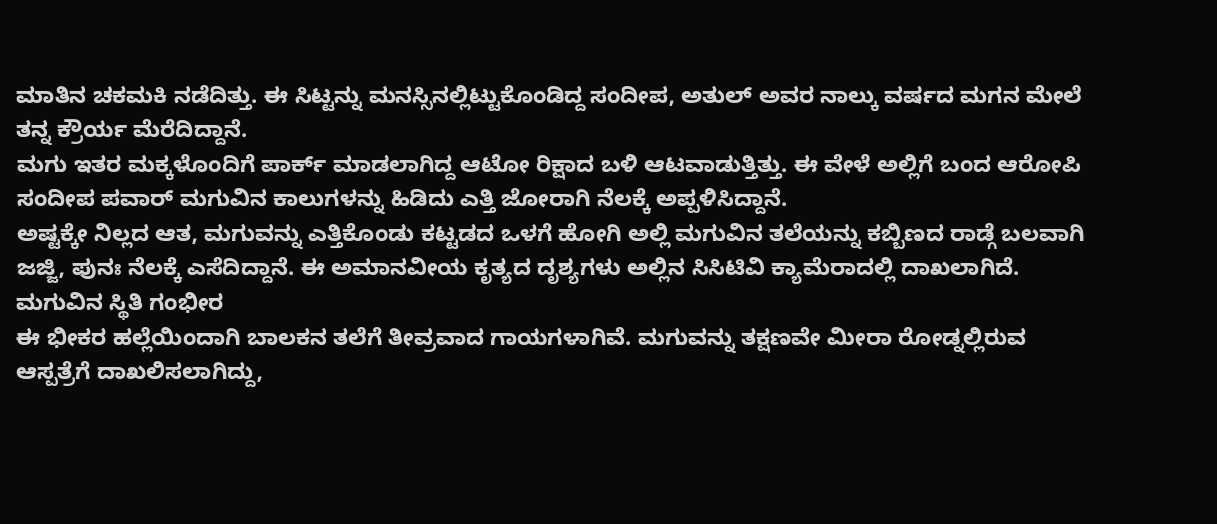ಮಾತಿನ ಚಕಮಕಿ ನಡೆದಿತ್ತು. ಈ ಸಿಟ್ಟನ್ನು ಮನಸ್ಸಿನಲ್ಲಿಟ್ಟುಕೊಂಡಿದ್ದ ಸಂದೀಪ, ಅತುಲ್ ಅವರ ನಾಲ್ಕು ವರ್ಷದ ಮಗನ ಮೇಲೆ ತನ್ನ ಕ್ರೌರ್ಯ ಮೆರೆದಿದ್ದಾನೆ.
ಮಗು ಇತರ ಮಕ್ಕಳೊಂದಿಗೆ ಪಾರ್ಕ್ ಮಾಡಲಾಗಿದ್ದ ಆಟೋ ರಿಕ್ಷಾದ ಬಳಿ ಆಟವಾಡುತ್ತಿತ್ತು. ಈ ವೇಳೆ ಅಲ್ಲಿಗೆ ಬಂದ ಆರೋಪಿ ಸಂದೀಪ ಪವಾರ್ ಮಗುವಿನ ಕಾಲುಗಳನ್ನು ಹಿಡಿದು ಎತ್ತಿ ಜೋರಾಗಿ ನೆಲಕ್ಕೆ ಅಪ್ಪಳಿಸಿದ್ದಾನೆ.
ಅಷ್ಟಕ್ಕೇ ನಿಲ್ಲದ ಆತ, ಮಗುವನ್ನು ಎತ್ತಿಕೊಂಡು ಕಟ್ಟಡದ ಒಳಗೆ ಹೋಗಿ ಅಲ್ಲಿ ಮಗುವಿನ ತಲೆಯನ್ನು ಕಬ್ಬಿಣದ ರಾಡ್ಗೆ ಬಲವಾಗಿ ಜಜ್ಜಿ, ಪುನಃ ನೆಲಕ್ಕೆ ಎಸೆದಿದ್ದಾನೆ. ಈ ಅಮಾನವೀಯ ಕೃತ್ಯದ ದೃಶ್ಯಗಳು ಅಲ್ಲಿನ ಸಿಸಿಟಿವಿ ಕ್ಯಾಮೆರಾದಲ್ಲಿ ದಾಖಲಾಗಿದೆ.
ಮಗುವಿನ ಸ್ಥಿತಿ ಗಂಭೀರ
ಈ ಭೀಕರ ಹಲ್ಲೆಯಿಂದಾಗಿ ಬಾಲಕನ ತಲೆಗೆ ತೀವ್ರವಾದ ಗಾಯಗಳಾಗಿವೆ. ಮಗುವನ್ನು ತಕ್ಷಣವೇ ಮೀರಾ ರೋಡ್ನಲ್ಲಿರುವ ಆಸ್ಪತ್ರೆಗೆ ದಾಖಲಿಸಲಾಗಿದ್ದು,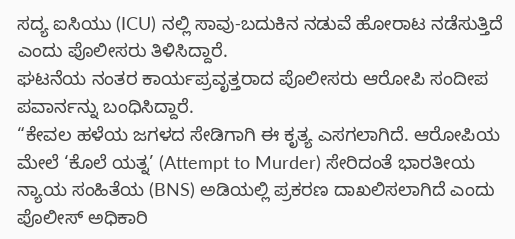ಸದ್ಯ ಐಸಿಯು (ICU) ನಲ್ಲಿ ಸಾವು-ಬದುಕಿನ ನಡುವೆ ಹೋರಾಟ ನಡೆಸುತ್ತಿದೆ ಎಂದು ಪೊಲೀಸರು ತಿಳಿಸಿದ್ದಾರೆ.
ಘಟನೆಯ ನಂತರ ಕಾರ್ಯಪ್ರವೃತ್ತರಾದ ಪೊಲೀಸರು ಆರೋಪಿ ಸಂದೀಪ ಪವಾರ್ನನ್ನು ಬಂಧಿಸಿದ್ದಾರೆ.
“ಕೇವಲ ಹಳೆಯ ಜಗಳದ ಸೇಡಿಗಾಗಿ ಈ ಕೃತ್ಯ ಎಸಗಲಾಗಿದೆ. ಆರೋಪಿಯ ಮೇಲೆ ‘ಕೊಲೆ ಯತ್ನ’ (Attempt to Murder) ಸೇರಿದಂತೆ ಭಾರತೀಯ ನ್ಯಾಯ ಸಂಹಿತೆಯ (BNS) ಅಡಿಯಲ್ಲಿ ಪ್ರಕರಣ ದಾಖಲಿಸಲಾಗಿದೆ ಎಂದು ಪೊಲೀಸ್ ಅಧಿಕಾರಿ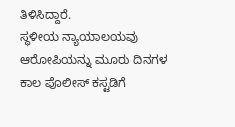ತಿಳಿಸಿದ್ದಾರೆ.
ಸ್ಥಳೀಯ ನ್ಯಾಯಾಲಯವು ಆರೋಪಿಯನ್ನು ಮೂರು ದಿನಗಳ ಕಾಲ ಪೊಲೀಸ್ ಕಸ್ಟಡಿಗೆ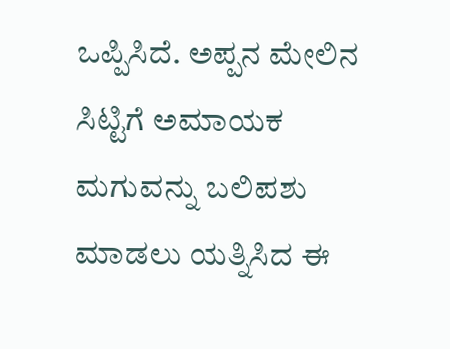ಒಪ್ಪಿಸಿದೆ. ಅಪ್ಪನ ಮೇಲಿನ ಸಿಟ್ಟಿಗೆ ಅಮಾಯಕ ಮಗುವನ್ನು ಬಲಿಪಶು ಮಾಡಲು ಯತ್ನಿಸಿದ ಈ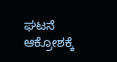ಘಟನೆ ಆಕ್ರೋಶಕ್ಕೆ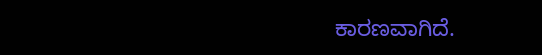ಕಾರಣವಾಗಿದೆ.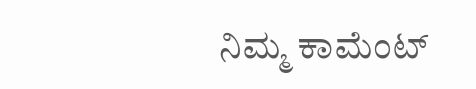ನಿಮ್ಮ ಕಾಮೆಂಟ್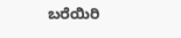ಬರೆಯಿರಿ